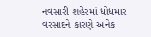નવસારી શહેરમાં ધોધમાર વરસાદને કારણે અનેક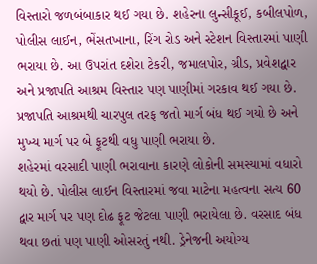વિસ્તારો જળબંબાકાર થઈ ગયા છે. શહેરના લુન્સીકૂઈ, કબીલપોળ, પોલીસ લાઈન, ભેંસતખાના, રિંગ રોડ અને સ્ટેશન વિસ્તારમાં પાણી ભરાયા છે. આ ઉપરાંત દશેરા ટેકરી, જમાલપોર, ગ્રીડ, પ્રવેશદ્વાર અને પ્રજાપતિ આશ્રમ વિસ્તાર પણ પાણીમાં ગરકાવ થઈ ગયા છે. પ્રજાપતિ આશ્રમથી ચારપુલ તરફ જતો માર્ગ બંધ થઈ ગયો છે અને મુખ્ય માર્ગ પર બે ફૂટથી વધુ પાણી ભરાયા છે.
શહેરમાં વરસાદી પાણી ભરાવાના કારણે લોકોની સમસ્યામાં વધારો થયો છે. પોલીસ લાઈન વિસ્તારમાં જવા માટેના મહત્વના સત્ય 60 દ્વાર માર્ગ પર પણ દોઢ ફૂટ જેટલા પાણી ભરાયેલા છે. વરસાદ બંધ થવા છતાં પણ પાણી ઓસરતું નથી. ડ્રેનેજની અયોગ્ય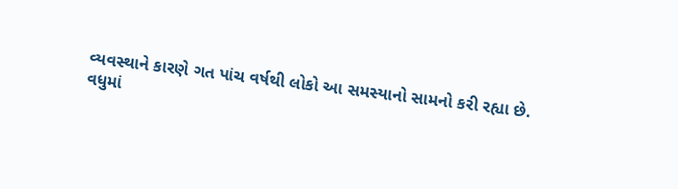વ્યવસ્થાને કારણે ગત પાંચ વર્ષથી લોકો આ સમસ્યાનો સામનો કરી રહ્યા છે.
વધુમાં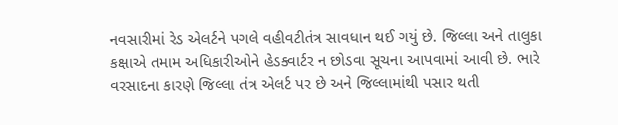નવસારીમાં રેડ એલર્ટને પગલે વહીવટીતંત્ર સાવધાન થઈ ગયું છે. જિલ્લા અને તાલુકા કક્ષાએ તમામ અધિકારીઓને હેડક્વાર્ટર ન છોડવા સૂચના આપવામાં આવી છે. ભારે વરસાદના કારણે જિલ્લા તંત્ર એલર્ટ પર છે અને જિલ્લામાંથી પસાર થતી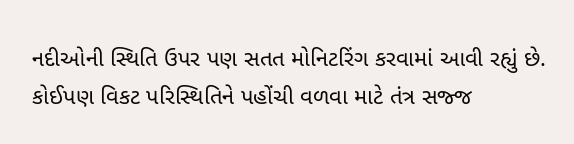નદીઓની સ્થિતિ ઉપર પણ સતત મોનિટરિંગ કરવામાં આવી રહ્યું છે. કોઈપણ વિકટ પરિસ્થિતિને પહોંચી વળવા માટે તંત્ર સજ્જ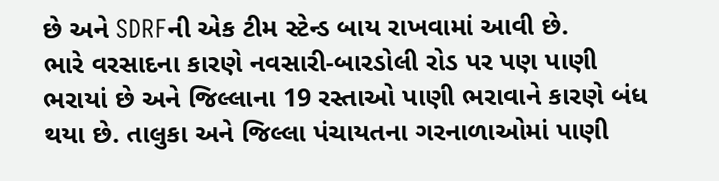છે અને SDRFની એક ટીમ સ્ટેન્ડ બાય રાખવામાં આવી છે.
ભારે વરસાદના કારણે નવસારી-બારડોલી રોડ પર પણ પાણી ભરાયાં છે અને જિલ્લાના 19 રસ્તાઓ પાણી ભરાવાને કારણે બંધ થયા છે. તાલુકા અને જિલ્લા પંચાયતના ગરનાળાઓમાં પાણી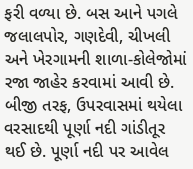ફરી વળ્યા છે. બસ આને પગલે જલાલપોર, ગણદેવી, ચીખલી અને ખેરગામની શાળા-કોલેજોમાં રજા જાહેર કરવામાં આવી છે.
બીજી તરફ, ઉપરવાસમાં થયેલા વરસાદથી પૂર્ણા નદી ગાંડીતૂર થઈ છે. પૂર્ણા નદી પર આવેલ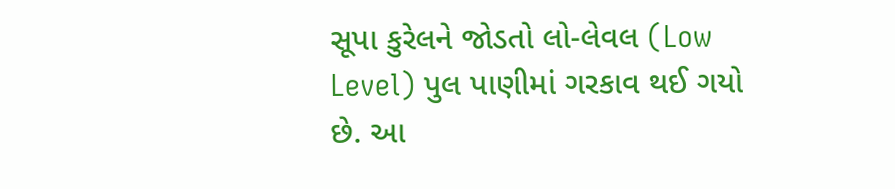સૂપા કુરેલને જોડતો લો-લેવલ (Low Level) પુલ પાણીમાં ગરકાવ થઈ ગયો છે. આ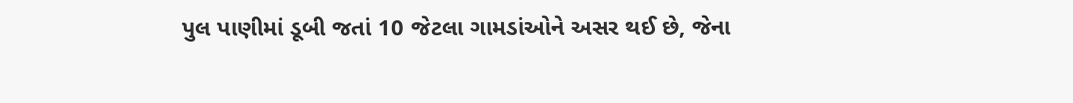પુલ પાણીમાં ડૂબી જતાં 10 જેટલા ગામડાંઓને અસર થઈ છે, જેના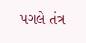પગલે તંત્ર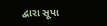દ્વારા સૂપા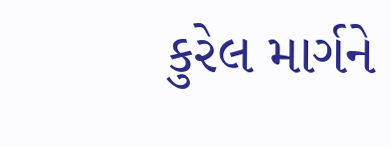કુરેલ માર્ગને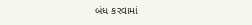બંધ કરવામાં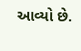આવ્યો છે.